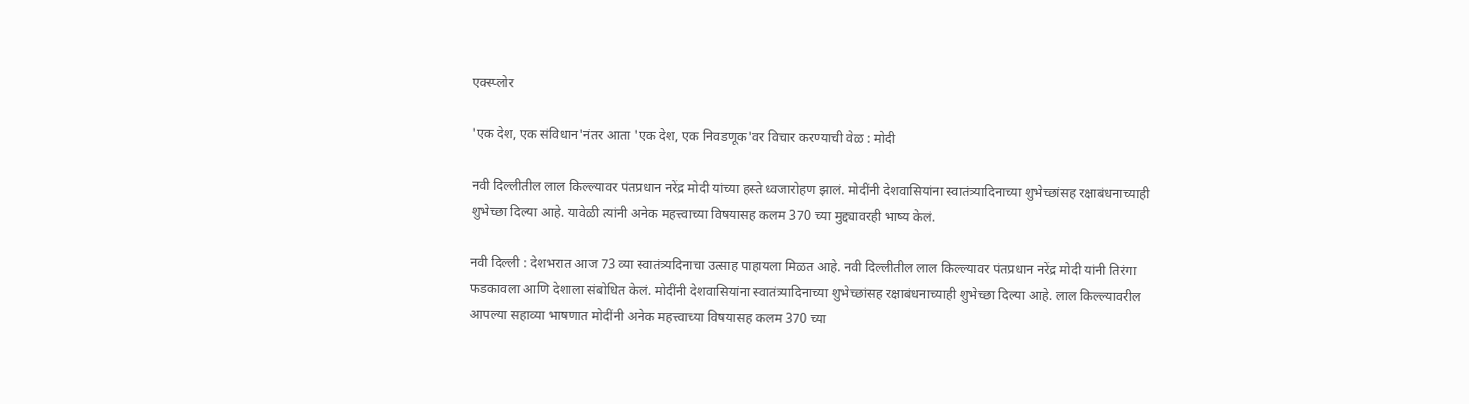एक्स्प्लोर

'एक देश, एक संविधान'नंतर आता 'एक देश, एक निवडणूक'वर विचार करण्याची वेळ : मोदी

नवी दिल्लीतील लाल किल्ल्यावर पंतप्रधान नरेंद्र मोदी यांच्या हस्ते ध्वजारोहण झालं. मोदींनी देशवासियांना स्वातंत्र्यादिनाच्या शुभेच्छांसह रक्षाबंधनाच्याही शुभेच्छा दिल्या आहे. यावेळी त्यांनी अनेक महत्त्वाच्या विषयासह कलम 370 च्या मुद्द्यावरही भाष्य केलं.

नवी दिल्ली : देशभरात आज 73 व्या स्वातंत्र्यदिनाचा उत्साह पाहायला मिळत आहे. नवी दिल्लीतील लाल किल्ल्यावर पंतप्रधान नरेंद्र मोदी यांनी तिरंगा फडकावला आणि देशाला संबोधित केलं. मोदींनी देशवासियांना स्वातंत्र्यादिनाच्या शुभेच्छांसह रक्षाबंधनाच्याही शुभेच्छा दिल्या आहे. लाल किल्ल्यावरील आपल्या सहाव्या भाषणात मोदींनी अनेक महत्त्वाच्या विषयासह कलम 370 च्या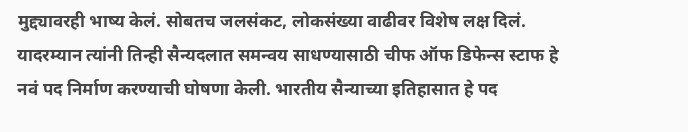मुद्द्यावरही भाष्य केलं. सोबतच जलसंकट, लोकसंख्या वाढीवर विशेष लक्ष दिलं. यादरम्यान त्यांनी तिन्ही सैन्यदलात समन्वय साधण्यासाठी चीफ ऑफ डिफेन्स स्टाफ हे नवं पद निर्माण करण्याची घोषणा केली. भारतीय सैन्याच्या इतिहासात हे पद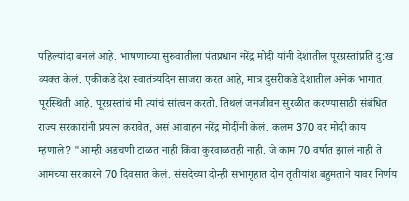पहिल्यांदा बनलं आहे. भाषणाच्या सुरुवातीला पंतप्रधान नरेंद्र मोदी यांनी देशातील पूरग्रस्तांप्रति दु:ख व्यक्त केलं. एकीकडे देश स्वातंत्र्यदिन साजरा करत आहे, मात्र दुसरीकडे देशातील अनेक भागात पूरस्थिती आहे. पूरग्रस्तांचं मी त्यांचं सांत्वन करतो. तिथलं जनजीवन सुरळीत करण्यासाठी संबंधित राज्य सरकारांनी प्रयत्न करावेत, असं आवाहन नरेंद्र मोदींनी केलं. कलम 370 वर मोदी काय म्हणाले? "आम्ही अडचणी टाळत नाही किंवा कुरवाळतही नाही. जे काम 70 वर्षात झालं नाही ते आमच्या सरकारने 70 दिवसात केलं. संसदेच्या दोन्ही सभागृहात दोन तृतीयांश बहुमताने यावर निर्णय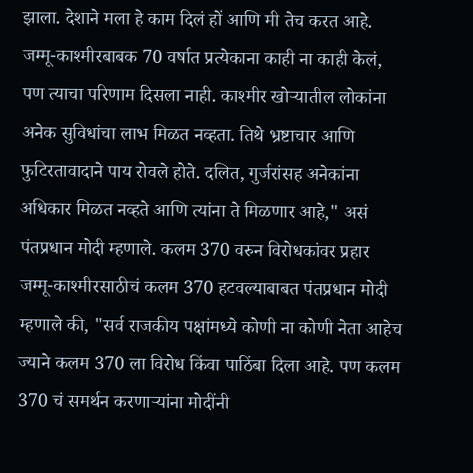झाला. देशाने मला हे काम दिलं हों आणि मी तेच करत आहे. जम्मू-काश्मीरबाबक 70 वर्षात प्रत्येकाना काही ना काही केलं, पण त्याचा परिणाम दिसला नाही. काश्मीर खोऱ्यातील लोकांना अनेक सुविधांचा लाभ मिळत नव्हता. तिथे भ्रष्टाचार आणि फुटिरतावादाने पाय रोवले होते. दलित, गुर्जरांसह अनेकांना अधिकार मिळत नव्हते आणि त्यांना ते मिळणार आहे," असं पंतप्रधान मोदी म्हणाले. कलम 370 वरुन विरोधकांवर प्रहार जम्मू-काश्मीरसाठीचं कलम 370 हटवल्याबाबत पंतप्रधान मोदी म्हणाले की, "सर्व राजकीय पक्षांमध्ये कोणी ना कोणी नेता आहेच ज्याने कलम 370 ला विरोध किंवा पाठिंबा दिला आहे. पण कलम 370 चं समर्थन करणाऱ्यांना मोदींनी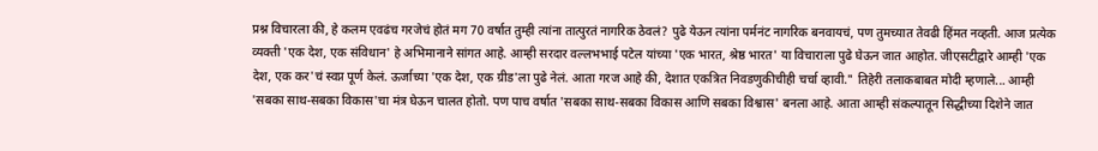प्रश्न विचारला की, हे कलम एवढंच गरजेचं होतं मग 70 वर्षात तुम्ही त्यांना तात्पुरतं नागरिक ठेवलं? पुढे येऊन त्यांना पर्मनंट नागरिक बनवायचं, पण तुमच्यात तेवढी हिंमत नव्हती. आज प्रत्येक व्यक्ती 'एक देश, एक संविधान' हे अभिमानाने सांगत आहे. आम्ही सरदार वल्लभभाई पटेल यांच्या 'एक भारत, श्रेष्ठ भारत' या विचाराला पुढे घेऊन जात आहोत. जीएसटीद्वारे आम्ही 'एक देश, एक कर'चं स्वप्न पूर्ण केलं. ऊर्जाच्या 'एक देश, एक ग्रीड'ला पुढे नेलं. आता गरज आहे की, देशात एकत्रित निवडणुकीचीही चर्चा व्हावी." तिहेरी तलाकबाबत मोदी म्हणाले... आम्ही 'सबका साथ-सबका विकास'चा मंत्र घेऊन चालत होतो. पण पाच वर्षात 'सबका साथ-सबका विकास आणि सबका विश्वास' बनला आहे. आता आम्ही संकल्पातून सिद्धीच्या दिशेने जात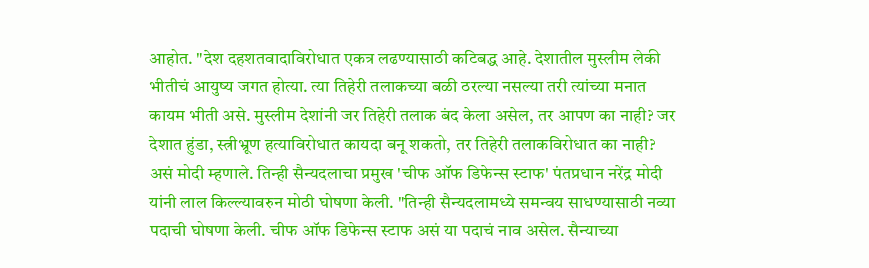आहोत. "देश दहशतवादाविरोधात एकत्र लढण्यासाठी कटिबद्ध आहे. देशातील मुस्लीम लेकी भीतीचं आयुष्य जगत होत्या. त्या तिहेरी तलाकच्या बळी ठरल्या नसल्या तरी त्यांच्या मनात कायम भीती असे. मुस्लीम देशांनी जर तिहेरी तलाक बंद केला असेल, तर आपण का नाही? जर देशात हुंडा, स्त्रीभ्रूण हत्याविरोधात कायदा बनू शकतो, तर तिहेरी तलाकविरोधात का नाही? असं मोदी म्हणाले. तिन्ही सैन्यदलाचा प्रमुख 'चीफ ऑफ डिफेन्स स्टाफ' पंतप्रधान नरेंद्र मोदी यांनी लाल किल्ल्यावरुन मोठी घोषणा केली. "तिन्ही सैन्यदलामध्ये समन्वय साधण्यासाठी नव्या पदाची घोषणा केली. चीफ ऑफ डिफेन्स स्टाफ असं या पदाचं नाव असेल. सैन्याच्या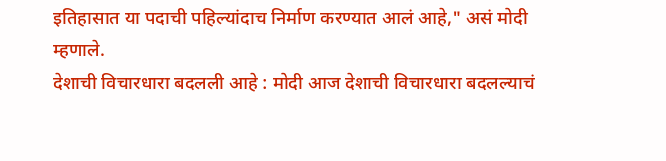इतिहासात या पदाची पहिल्यांदाच निर्माण करण्यात आलं आहे," असं मोदी म्हणाले.
देशाची विचारधारा बदलली आहे : मोदी आज देशाची विचारधारा बदलल्याचं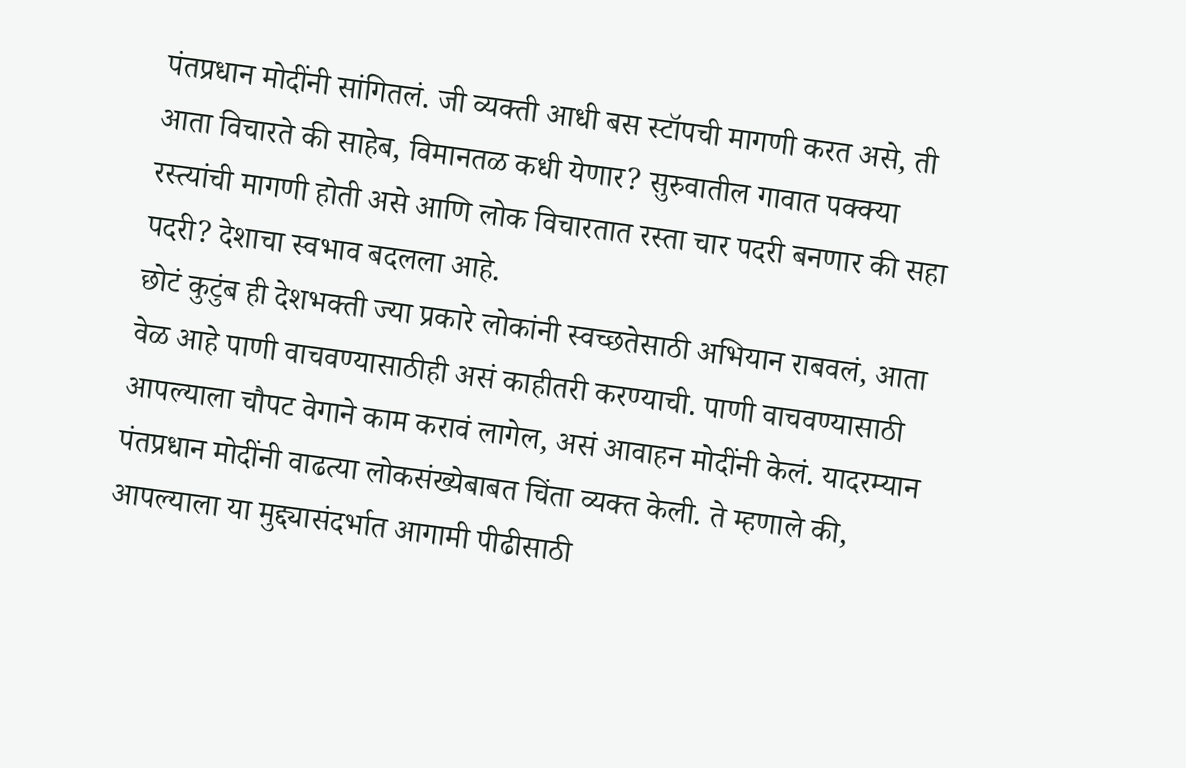पंतप्रधान मोदींनी सांगितलं. जी व्यक्ती आधी बस स्टॉपची मागणी करत असे, ती आता विचारते की साहेब, विमानतळ कधी येणार? सुरुवातील गावात पक्क्या रस्त्यांची मागणी होती असे आणि लोक विचारतात रस्ता चार पदरी बनणार की सहा पदरी? देशाचा स्वभाव बदलला आहे.
छोटं कुटुंब ही देशभक्ती ज्या प्रकारे लोकांनी स्वच्छतेसाठी अभियान राबवलं, आता वेळ आहे पाणी वाचवण्यासाठीही असं काहीतरी करण्याची. पाणी वाचवण्यासाठी आपल्याला चौपट वेगाने काम करावं लागेल, असं आवाहन मोदींनी केलं. यादरम्यान पंतप्रधान मोदींनी वाढत्या लोकसंख्येबाबत चिंता व्यक्त केली. ते म्हणाले की, आपल्याला या मुद्द्यासंदर्भात आगामी पीढीसाठी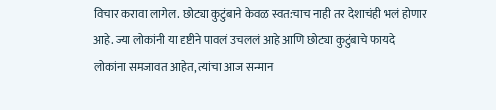विचार करावा लागेल. छोट्या कुटुंबाने केवळ स्वत:चाच नाही तर देशाचंही भलं होणार आहे. ज्या लोकांनी या दृष्टीने पावलं उचललं आहे आणि छोट्या कुटुंबाचे फायदे लोकांना समजावत आहेत, त्यांचा आज सन्मान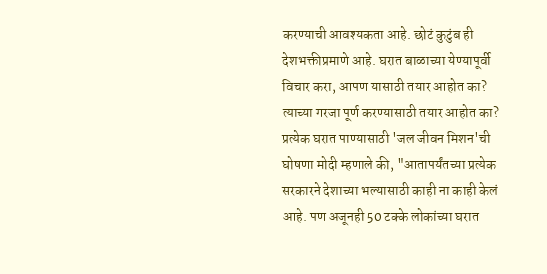करण्याची आवश्यकता आहे. छोटं कुटुंब ही देशभक्तीप्रमाणे आहे. घरात बाळाच्या येण्यापूर्वी विचार करा, आपण यासाठी तयार आहोत का? त्याच्या गरजा पूर्ण करण्यासाठी तयार आहोत का?
प्रत्येक घरात पाण्यासाठी 'जल जीवन मिशन'ची घोषणा मोदी म्हणाले की, "आतापर्यंतच्या प्रत्येक सरकारने देशाच्या भल्यासाठी काही ना काही केलं आहे. पण अजूनही 50 टक्के लोकांच्या घरात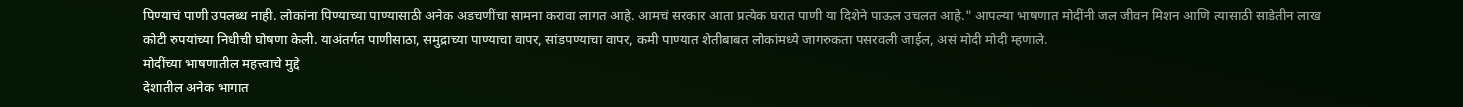पिण्याचं पाणी उपलब्ध नाही. लोकांना पिण्याच्या पाण्यासाठी अनेक अडचणींचा सामना करावा लागत आहे. आमचं सरकार आता प्रत्येक घरात पाणी या दिशेने पाऊल उचलत आहे." आपल्या भाषणात मोदींनी जल जीवन मिशन आणि त्यासाठी साडेतीन लाख कोटी रुपयांच्या निधीची घोषणा केली. याअंतर्गत पाणीसाठा, समुद्राच्या पाण्याचा वापर, सांडपण्याचा वापर, कमी पाण्यात शेतीबाबत लोकांमध्ये जागरुकता पसरवली जाईल, असं मोदी मोदी म्हणाले.
मोदींच्या भाषणातील महत्त्वाचे मुद्दे
देशातील अनेक भागात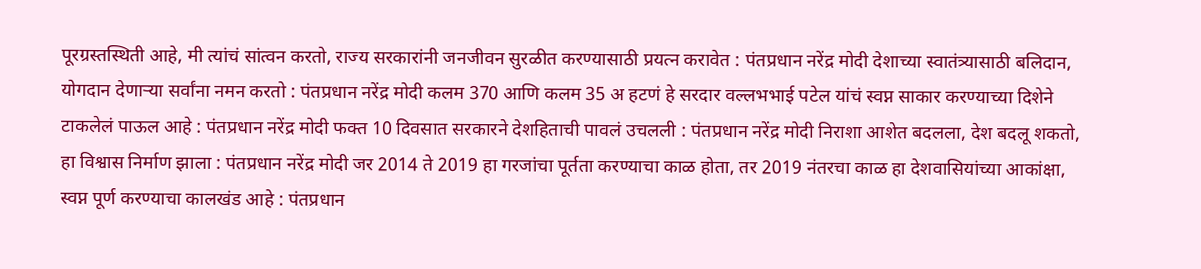पूरग्रस्तस्थिती आहे, मी त्यांचं सांत्वन करतो, राज्य सरकारांनी जनजीवन सुरळीत करण्यासाठी प्रयत्न करावेत : पंतप्रधान नरेंद्र मोदी देशाच्या स्वातंत्र्यासाठी बलिदान, योगदान देणाऱ्या सर्वांना नमन करतो : पंतप्रधान नरेंद्र मोदी कलम 370 आणि कलम 35 अ हटणं हे सरदार वल्लभभाई पटेल यांचं स्वप्न साकार करण्याच्या दिशेने टाकलेलं पाऊल आहे : पंतप्रधान नरेंद्र मोदी फक्त 10 दिवसात सरकारने देशहिताची पावलं उचलली : पंतप्रधान नरेंद्र मोदी निराशा आशेत बदलला, देश बदलू शकतो, हा विश्वास निर्माण झाला : पंतप्रधान नरेंद्र मोदी जर 2014 ते 2019 हा गरजांचा पूर्तता करण्याचा काळ होता, तर 2019 नंतरचा काळ हा देशवासियांच्या आकांक्षा, स्वप्न पूर्ण करण्याचा कालखंड आहे : पंतप्रधान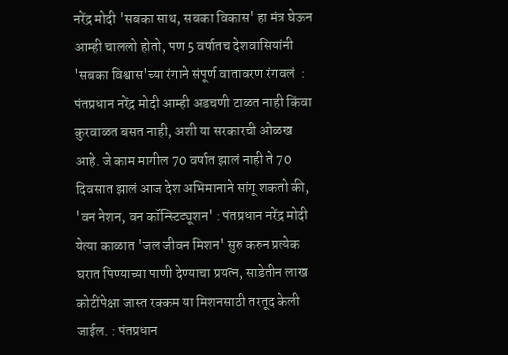नरेंद्र मोदी 'सबका साथ, सबका विकास' हा मंत्र घेऊन आम्ही चाललो होतो, पण 5 वर्षातच देशवासियांनी 'सबका विश्वास'च्या रंगाने संपूर्ण वातावरण रंगवलं  : पंतप्रधान नरेंद्र मोदी आम्ही अडचणी टाळत नाही किंवा कुरवाळत बसत नाही, अशी या सरकारची ओळख आहे. जे काम मागील 70 वर्षात झालं नाही ते 70 दिवसात झालं आज देश अभिमानाने सांगू शकतो की, 'वन नेशन, वन कॉन्स्टिट्यूशन' : पंतप्रधान नरेंद्र मोदी येत्या काळात 'जल जीवन मिशन' सुरु करुन प्रत्येक घरात पिण्याच्या पाणी देण्याचा प्रयत्न, साडेतीन लाख कोटींपेक्षा जास्त रक्कम या मिशनसाठी तरतूद केली जाईल. : पंतप्रधान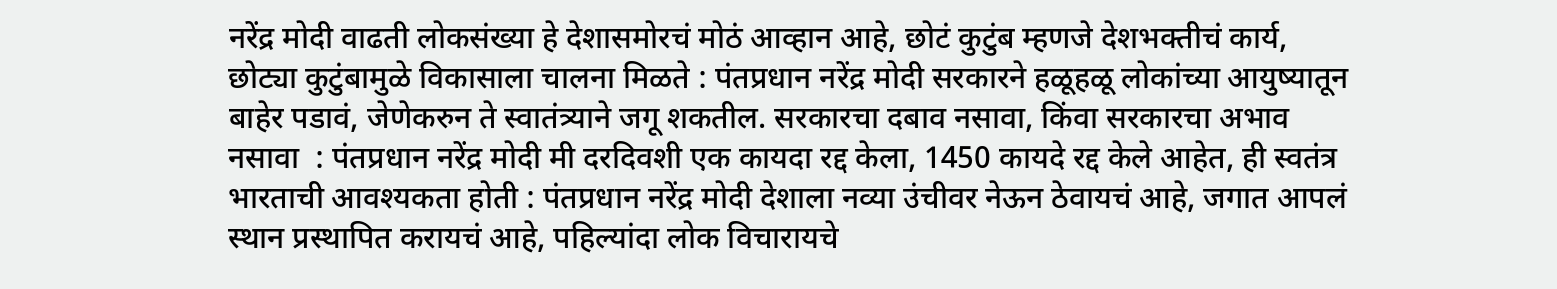नरेंद्र मोदी वाढती लोकसंख्या हे देशासमोरचं मोठं आव्हान आहे, छोटं कुटुंब म्हणजे देशभक्तीचं कार्य, छोट्या कुटुंबामुळे विकासाला चालना मिळते : पंतप्रधान नरेंद्र मोदी सरकारने हळूहळू लोकांच्या आयुष्यातून बाहेर पडावं, जेणेकरुन ते स्वातंत्र्याने जगू शकतील. सरकारचा दबाव नसावा, किंवा सरकारचा अभाव नसावा  : पंतप्रधान नरेंद्र मोदी मी दरदिवशी एक कायदा रद्द केला, 1450 कायदे रद्द केले आहेत, ही स्वतंत्र भारताची आवश्यकता होती : पंतप्रधान नरेंद्र मोदी देशाला नव्या उंचीवर नेऊन ठेवायचं आहे, जगात आपलं स्थान प्रस्थापित करायचं आहे, पहिल्यांदा लोक विचारायचे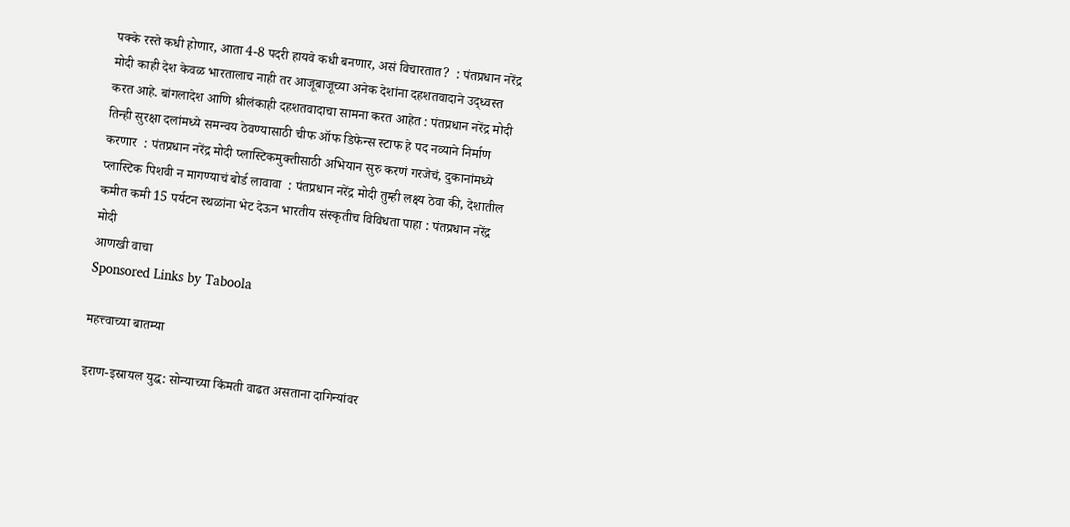पक्के रस्ते कधी होणार, आता 4-8 पदरी हायवे कधी बनणार, असं विचारतात?  : पंतप्रधान नरेंद्र मोदी काही देश केवळ भारतालाच नाही तर आजूबाजूच्या अनेक देशांना दहशतवादाने उद्ध्वस्त करत आहे. बांगलादेश आणि श्रीलंकाही दहशतवादाचा सामना करत आहेत : पंतप्रधान नरेंद्र मोदी तिन्ही सुरक्षा दलांमध्ये समन्वय ठेवण्यासाठी चीफ ऑफ डिफेन्स स्टाफ हे पद नव्याने निर्माण करणार  : पंतप्रधान नरेंद्र मोदी प्लास्टिकमुक्तीसाठी अभियान सुरु करणं गरजेचं, दुकानांमध्ये प्लास्टिक पिशवी न मागण्याचं बोर्ड लावावा  : पंतप्रधान नरेंद्र मोदी तुम्ही लक्ष्य ठेवा की, देशातील कमीत कमी 15 पर्यटन स्थळांना भेट देऊन भारतीय संस्कृतीच विविधता पाहा : पंतप्रधान नरेंद्र मोदी
आणखी वाचा
Sponsored Links by Taboola

महत्त्वाच्या बातम्या

इराण-इस्रायल युद्ध: सोन्याच्या किंमती वाढत असताना दागिन्यांवर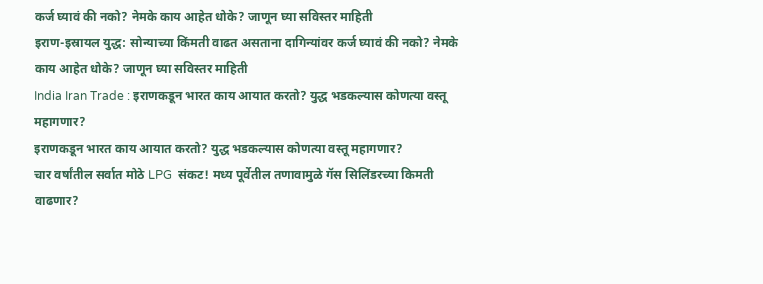कर्ज घ्यावं की नको? नेमके काय आहेत धोके? जाणून घ्या सविस्तर माहिती
इराण-इस्रायल युद्ध: सोन्याच्या किंमती वाढत असताना दागिन्यांवर कर्ज घ्यावं की नको? नेमके काय आहेत धोके? जाणून घ्या सविस्तर माहिती
India Iran Trade : इराणकडून भारत काय आयात करतो? युद्ध भडकल्यास कोणत्या वस्तू महागणार?
इराणकडून भारत काय आयात करतो? युद्ध भडकल्यास कोणत्या वस्तू महागणार?
चार वर्षांतील सर्वात मोठे LPG  संकट! मध्य पूर्वेतील तणावामुळे गॅस सिलिंडरच्या किमती वाढणार?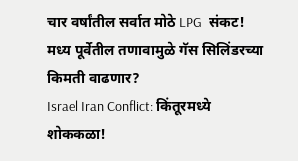चार वर्षांतील सर्वात मोठे LPG  संकट! मध्य पूर्वेतील तणावामुळे गॅस सिलिंडरच्या किमती वाढणार?
Israel Iran Conflict: किंतूरमध्ये शोककळा!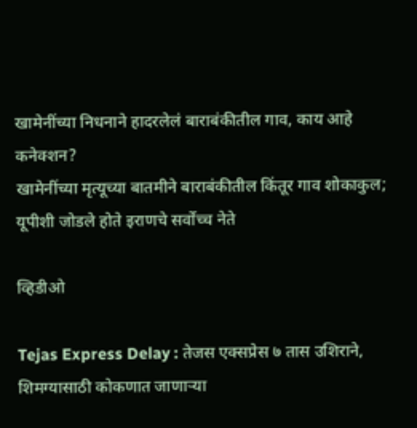खामेनींच्या निधनाने हादरलेलं बाराबंकीतील गाव, काय आहे कनेक्शन?
खामेनींच्या मृत्यूच्या बातमीने बाराबंकीतील किंतूर गाव शोकाकुल; यूपीशी जोडले होते इराणचे सर्वोच्च नेते

व्हिडीओ

Tejas Express Delay : तेजस एक्सप्रेस ७ तास उशिराने, शिमग्यासाठी कोकणात जाणाऱ्या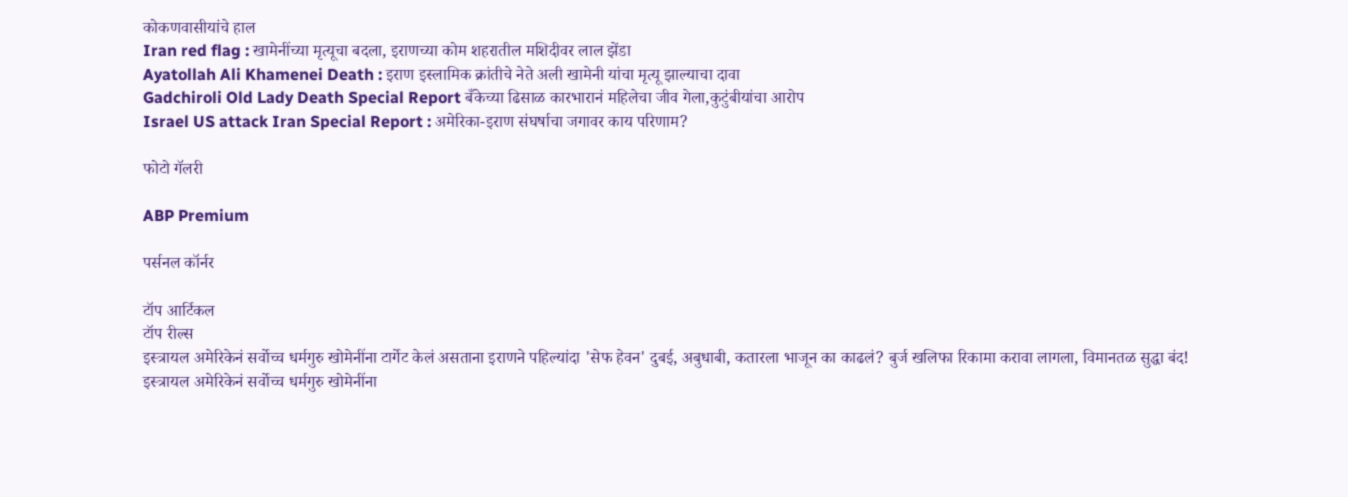कोकणवासीयांचे हाल
Iran red flag : खामेनींच्या मृत्यूचा बदला, इराणच्या कोम शहरातील मशिदीवर लाल झेंडा
Ayatollah Ali Khamenei Death : इराण इस्लामिक क्रांतीचे नेते अली खामेनी यांचा मृत्यू झाल्याचा दावा
Gadchiroli Old Lady Death Special Report बँकेच्या ढिसाळ कारभारानं महिलेचा जीव गेला,कुटुंबीयांचा आरोप
Israel US attack Iran Special Report : अमेरिका-इराण संघर्षाचा जगावर काय परिणाम?

फोटो गॅलरी

ABP Premium

पर्सनल कॉर्नर

टॉप आर्टिकल
टॉप रील्स
इस्त्रायल अमेरिकेनं सर्वोच्च धर्मगुरु खोमेनींना टार्गेट केलं असताना इराणने पहिल्यांदा 'सेफ हेवन' दुबई, अबुधाबी, कतारला भाजून का काढलं? बुर्ज खलिफा रिकामा करावा लागला, विमानतळ सुद्धा बंद!
इस्त्रायल अमेरिकेनं सर्वोच्च धर्मगुरु खोमेनींना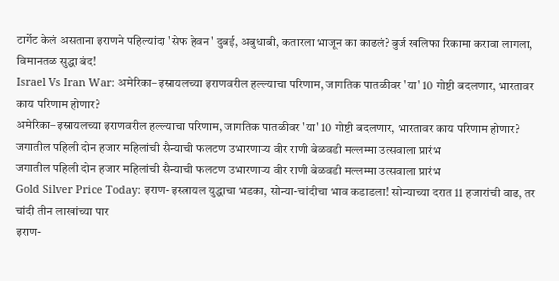टार्गेट केलं असताना इराणने पहिल्यांदा 'सेफ हेवन' दुबई, अबुधाबी, कतारला भाजून का काढलं? बुर्ज खलिफा रिकामा करावा लागला, विमानतळ सुद्धा बंद!
Israel Vs Iran War: अमेरिका–इस्रायलच्या इराणवरील हल्ल्याचा परिणाम, जागतिक पातळीवर 'या' 10 गोष्टी बदलणार, भारतावर काय परिणाम होणार?
अमेरिका–इस्रायलच्या इराणवरील हल्ल्याचा परिणाम, जागतिक पातळीवर 'या' 10 गोष्टी बदलणार, भारतावर काय परिणाम होणार?
जगातील पहिली दोन हजार महिलांची सैन्याची फलटण उभारणाऱ्य वीर राणी बेळवडी मल्लम्मा उत्सवाला प्रारंभ
जगातील पहिली दोन हजार महिलांची सैन्याची फलटण उभारणाऱ्य वीर राणी बेळवडी मल्लम्मा उत्सवाला प्रारंभ
Gold Silver Price Today: इराण- इस्त्रायल युद्धाचा भडका, सोन्या-चांदीचा भाव कडाडला! सोन्याच्या दरात 11 हजारांची वाढ, तर चांदी तीन लाखांच्या पार
इराण-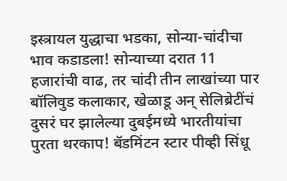इस्त्रायल युद्धाचा भडका, सोन्या-चांदीचा भाव कडाडला! सोन्याच्या दरात 11 हजारांची वाढ, तर चांदी तीन लाखांच्या पार
बॉलिवुड कलाकार, खेळाडू अन् सेलिब्रेटींचं दुसरं घर झालेल्या दुबईमध्ये भारतीयांचा पुरता थरकाप! बॅडमिंटन स्टार पीव्ही सिंधू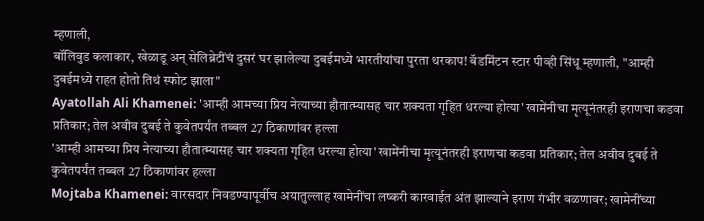म्हणाली,
बॉलिवुड कलाकार, खेळाडू अन् सेलिब्रेटींचं दुसरं घर झालेल्या दुबईमध्ये भारतीयांचा पुरता थरकाप! बॅडमिंटन स्टार पीव्ही सिंधू म्हणाली, "आम्ही दुबईमध्ये राहत होतो तिथं स्फोट झाला"
Ayatollah Ali Khamenei: 'आम्ही आमच्या प्रिय नेत्याच्या हौतात्म्यासह चार शक्यता गृहित धरल्या होत्या' खामेंनीचा मृत्यूनंतरही इराणचा कडवा प्रतिकार; तेल अवीव दुबई ते कुवेतपर्यंत तब्बल 27 ठिकाणांवर हल्ला
'आम्ही आमच्या प्रिय नेत्याच्या हौतात्म्यासह चार शक्यता गृहित धरल्या होत्या' खामेंनीचा मृत्यूनंतरही इराणचा कडवा प्रतिकार; तेल अवीव दुबई ते कुवेतपर्यंत तब्बल 27 ठिकाणांवर हल्ला
Mojtaba Khamenei: वारसदार निवडण्यापूर्वीच अयातुल्लाह खामेनींचा लष्करी कारवाईत अंत झाल्याने इराण गंभीर वळणावर; खामेनींच्या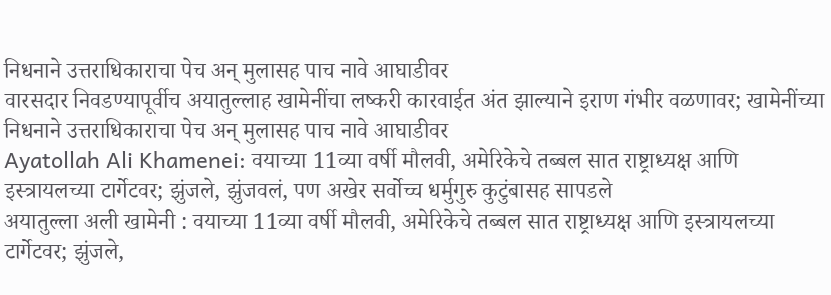निधनाने उत्तराधिकाराचा पेच अन् मुलासह पाच नावे आघाडीवर
वारसदार निवडण्यापूर्वीच अयातुल्लाह खामेनींचा लष्करी कारवाईत अंत झाल्याने इराण गंभीर वळणावर; खामेनींच्या निधनाने उत्तराधिकाराचा पेच अन् मुलासह पाच नावे आघाडीवर
Ayatollah Ali Khamenei: वयाच्या 11व्या वर्षी मौलवी, अमेरिकेचे तब्बल सात राष्ट्राध्यक्ष आणि इस्त्रायलच्या टार्गेटवर; झुंजले, झुंजवलं, पण अखेर सर्वोच्च धर्मुगुरु कुटुंबासह सापडले
अयातुल्ला अली खामेनी : वयाच्या 11व्या वर्षी मौलवी, अमेरिकेचे तब्बल सात राष्ट्राध्यक्ष आणि इस्त्रायलच्या टार्गेटवर; झुंजले,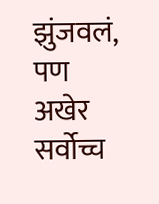झुंजवलं, पण अखेर सर्वोच्च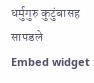धर्मुगुरु कुटुंबासह सापडले
Embed widget